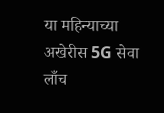या महिन्याच्या अखेरीस 5G सेवा लाँच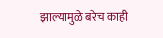झाल्यामुळे बरेच काही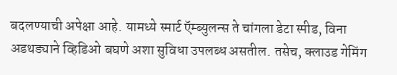बदलण्याची अपेक्षा आहे. यामध्ये स्मार्ट ऍम्ब्युलन्स ते चांगला डेटा स्पीड, विना अडथड्याने व्हिडिओ बघणे अशा सुविधा उपलब्ध असतील. तसेच, क्लाउड गेमिंग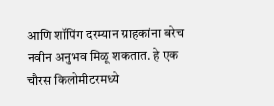आणि शॉपिंग दरम्यान ग्राहकांना बरेच नवीन अनुभव मिळू शकतात. हे एक चौरस किलोमीटरमध्ये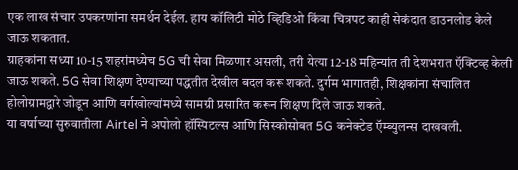एक लाख संचार उपकरणांना समर्थन देईल. हाय कॉलिटी मोठे व्हिडिओ किंवा चित्रपट काही सेकंदात डाउनलोड केले जाऊ शकतात.
ग्राहकांना सध्या 10-15 शहरांमध्येच 5G ची सेवा मिळणार असली, तरी येत्या 12-18 महिन्यांत ती देशभरात ऍक्टिव्ह केली जाऊ शकते. 5G सेवा शिक्षण देण्याच्या पद्धतीत देखील बदल करू शकते. दुर्गम भागातही, शिक्षकांना संचालित होलोग्रामद्वारे जोडून आणि वर्गखोल्यांमध्ये सामग्री प्रसारित करून शिक्षण दिले जाऊ शकते.
या वर्षाच्या सुरुवातीला Airtel ने अपोलो हॉस्पिटल्स आणि सिस्कोसोबत 5G कनेक्टेड ऍम्ब्युलन्स दाखवली.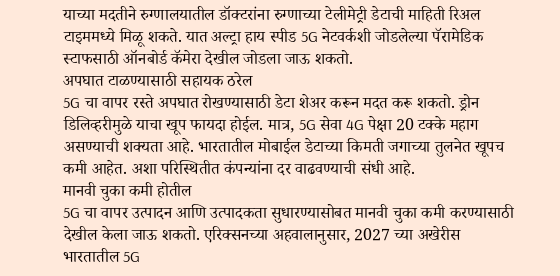याच्या मदतीने रुग्णालयातील डॉक्टरांना रुग्णाच्या टेलीमेट्री डेटाची माहिती रिअल टाइममध्ये मिळू शकते. यात अल्ट्रा हाय स्पीड 5G नेटवर्कशी जोडलेल्या पॅरामेडिक स्टाफसाठी ऑनबोर्ड कॅमेरा देखील जोडला जाऊ शकतो.
अपघात टाळण्यासाठी सहायक ठरेल
5G चा वापर रस्ते अपघात रोखण्यासाठी डेटा शेअर करून मदत करू शकतो. ड्रोन डिलिव्हरीमुळे याचा खूप फायदा होईल. मात्र, 5G सेवा 4G पेक्षा 20 टक्के महाग असण्याची शक्यता आहे. भारतातील मोबाईल डेटाच्या किमती जगाच्या तुलनेत खूपच कमी आहेत. अशा परिस्थितीत कंपन्यांना दर वाढवण्याची संधी आहे.
मानवी चुका कमी होतील
5G चा वापर उत्पादन आणि उत्पादकता सुधारण्यासोबत मानवी चुका कमी करण्यासाठी देखील केला जाऊ शकतो. एरिक्सनच्या अहवालानुसार, 2027 च्या अखेरीस भारतातील 5G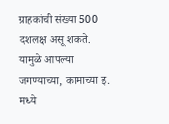ग्राहकांची संख्या 500 दशलक्ष असू शकते. यामुळे आपल्या जगण्याच्या, कामाच्या इ. मध्ये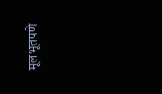मूलभूतपणे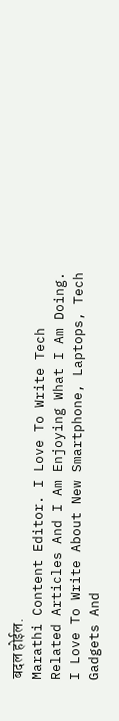बदल होईल.
Marathi Content Editor. I Love To Write Tech Related Articles And I Am Enjoying What I Am Doing. I Love To Write About New Smartphone, Laptops, Tech Gadgets And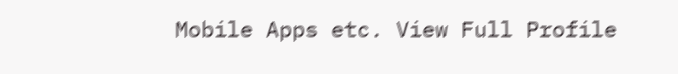Mobile Apps etc. View Full Profile